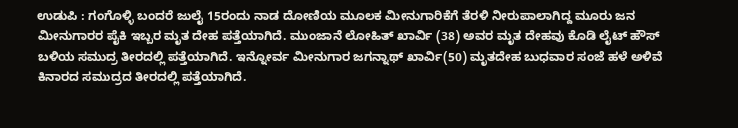ಉಡುಪಿ : ಗಂಗೊಳ್ಳಿ ಬಂದರೆ ಜುಲೈ 15ರಂದು ನಾಡ ದೋಣಿಯ ಮೂಲಕ ಮೀನುಗಾರಿಕೆಗೆ ತೆರಳಿ ನೀರುಪಾಲಾಗಿದ್ದ ಮೂರು ಜನ ಮೀನುಗಾರರ ಪೈಕಿ ಇಬ್ಬರ ಮೃತ ದೇಹ ಪತ್ತೆಯಾಗಿದೆ. ಮುಂಜಾನೆ ಲೋಹಿತ್ ಖಾರ್ವಿ (38) ಅವರ ಮೃತ ದೇಹವು ಕೊಡಿ ಲೈಟ್ ಹೌಸ್ ಬಳಿಯ ಸಮುದ್ರ ತೀರದಲ್ಲಿ ಪತ್ತೆಯಾಗಿದೆ. ಇನ್ನೋರ್ವ ಮೀನುಗಾರ ಜಗನ್ನಾಥ್ ಖಾರ್ವಿ(50) ಮೃತದೇಹ ಬುಧವಾರ ಸಂಜೆ ಹಳೆ ಅಳಿವೆ ಕಿನಾರದ ಸಮುದ್ರದ ತೀರದಲ್ಲಿ ಪತ್ತೆಯಾಗಿದೆ.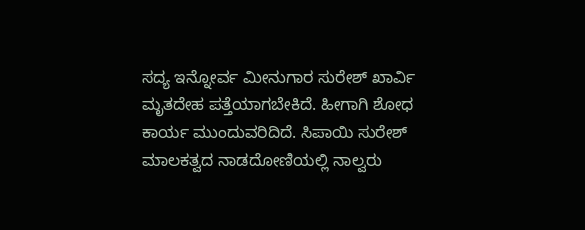ಸದ್ಯ ಇನ್ನೋರ್ವ ಮೀನುಗಾರ ಸುರೇಶ್ ಖಾರ್ವಿ ಮೃತದೇಹ ಪತ್ತೆಯಾಗಬೇಕಿದೆ. ಹೀಗಾಗಿ ಶೋಧ ಕಾರ್ಯ ಮುಂದುವರಿದಿದೆ. ಸಿಪಾಯಿ ಸುರೇಶ್ ಮಾಲಕತ್ವದ ನಾಡದೋಣಿಯಲ್ಲಿ ನಾಲ್ವರು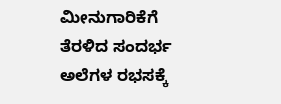ಮೀನುಗಾರಿಕೆಗೆ ತೆರಳಿದ ಸಂದರ್ಭ ಅಲೆಗಳ ರಭಸಕ್ಕೆ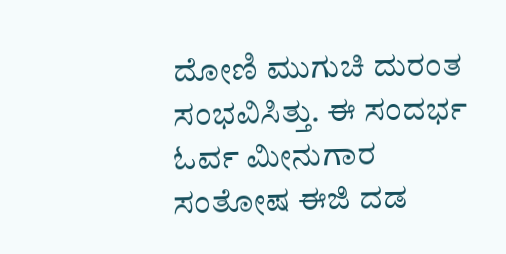ದೋಣಿ ಮುಗುಚಿ ದುರಂತ ಸಂಭವಿಸಿತ್ತು. ಈ ಸಂದರ್ಭ ಓರ್ವ ಮೀನುಗಾರ ಸಂತೋಷ ಈಜಿ ದಡ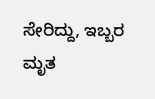ಸೇರಿದ್ದು, ಇಬ್ಬರ ಮೃತ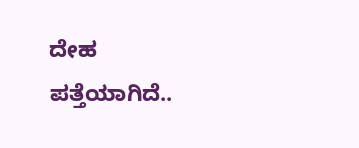ದೇಹ ಪತ್ತೆಯಾಗಿದೆ..